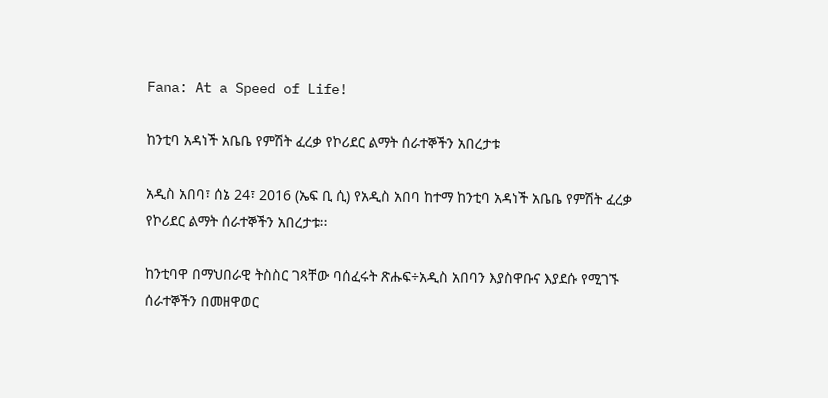Fana: At a Speed of Life!

ከንቲባ አዳነች አቤቤ የምሽት ፈረቃ የኮሪደር ልማት ሰራተኞችን አበረታቱ

አዲስ አበባ፣ ሰኔ 24፣ 2016 (ኤፍ ቢ ሲ) የአዲስ አበባ ከተማ ከንቲባ አዳነች አቤቤ የምሽት ፈረቃ የኮሪደር ልማት ሰራተኞችን አበረታቱ፡፡

ከንቲባዋ በማህበራዊ ትስስር ገጻቸው ባሰፈሩት ጽሑፍ÷አዲስ አበባን እያስዋቡና እያደሱ የሚገኙ ሰራተኞችን በመዘዋወር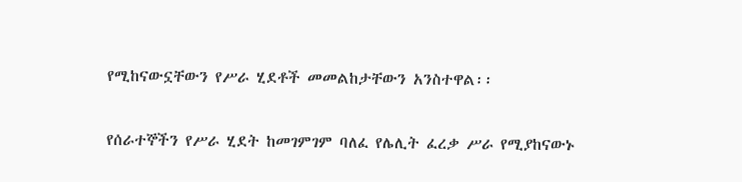የሚከናውኗቸውን የሥራ ሂደቶች መመልከታቸውን አንስተዋል፡፡

የሰራተኞችን የሥራ ሂደት ከመገምገም ባለፈ የሌሊት ፈረቃ ሥራ የሚያከናውኑ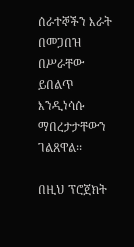ሰራተኞችን እራት በመጋበዝ በሥራቸው ይበልጥ እንዲነሳሱ ማበረታታቸውን ገልጸዋል፡፡

በዚህ ፕሮጀክት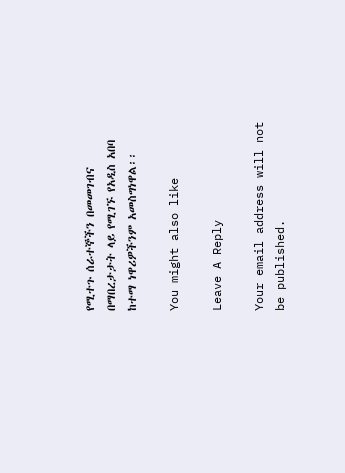የሚተጉ ሰራተኞችን በመመገብና በማበረታታት ላይ የሚገኙ የአዲስ አበባ ከተማ ነዋሪዎችንም አመስግነዋል፡፡

You might also like

Leave A Reply

Your email address will not be published.